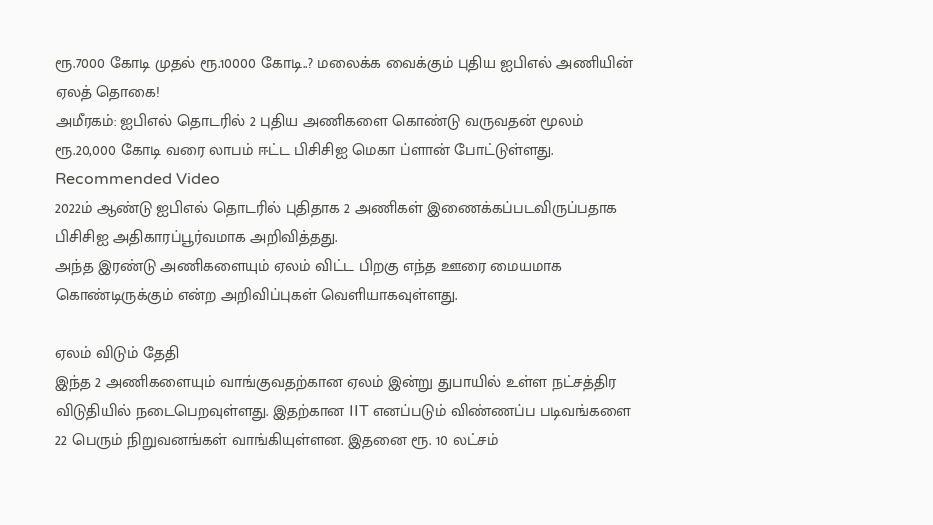ரூ.7000 கோடி முதல் ரூ.10000 கோடி..? மலைக்க வைக்கும் புதிய ஐபிஎல் அணியின் ஏலத் தொகை!
அமீரகம்: ஐபிஎல் தொடரில் 2 புதிய அணிகளை கொண்டு வருவதன் மூலம் ரூ.20,000 கோடி வரை லாபம் ஈட்ட பிசிசிஐ மெகா ப்ளான் போட்டுள்ளது.
Recommended Video
2022ம் ஆண்டு ஐபிஎல் தொடரில் புதிதாக 2 அணிகள் இணைக்கப்படவிருப்பதாக பிசிசிஐ அதிகாரப்பூர்வமாக அறிவித்தது.
அந்த இரண்டு அணிகளையும் ஏலம் விட்ட பிறகு எந்த ஊரை மையமாக கொண்டிருக்கும் என்ற அறிவிப்புகள் வெளியாகவுள்ளது.

ஏலம் விடும் தேதி
இந்த 2 அணிகளையும் வாங்குவதற்கான ஏலம் இன்று துபாயில் உள்ள நட்சத்திர விடுதியில் நடைபெறவுள்ளது. இதற்கான IIT எனப்படும் விண்ணப்ப படிவங்களை 22 பெரும் நிறுவனங்கள் வாங்கியுள்ளன. இதனை ரூ. 10 லட்சம்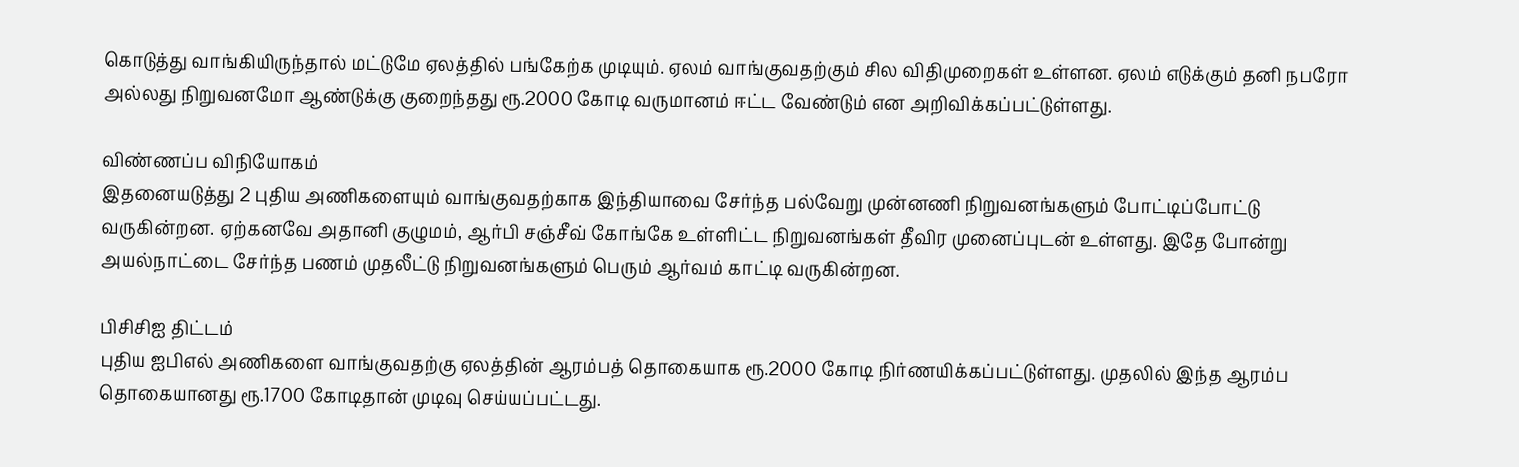கொடுத்து வாங்கியிருந்தால் மட்டுமே ஏலத்தில் பங்கேற்க முடியும். ஏலம் வாங்குவதற்கும் சில விதிமுறைகள் உள்ளன. ஏலம் எடுக்கும் தனி நபரோ அல்லது நிறுவனமோ ஆண்டுக்கு குறைந்தது ரூ.2000 கோடி வருமானம் ஈட்ட வேண்டும் என அறிவிக்கப்பட்டுள்ளது.

விண்ணப்ப விநியோகம்
இதனையடுத்து 2 புதிய அணிகளையும் வாங்குவதற்காக இந்தியாவை சேர்ந்த பல்வேறு முன்னணி நிறுவனங்களும் போட்டிப்போட்டு வருகின்றன. ஏற்கனவே அதானி குழுமம், ஆர்பி சஞ்சீவ் கோங்கே உள்ளிட்ட நிறுவனங்கள் தீவிர முனைப்புடன் உள்ளது. இதே போன்று அயல்நாட்டை சேர்ந்த பணம் முதலீட்டு நிறுவனங்களும் பெரும் ஆர்வம் காட்டி வருகின்றன.

பிசிசிஐ திட்டம்
புதிய ஐபிஎல் அணிகளை வாங்குவதற்கு ஏலத்தின் ஆரம்பத் தொகையாக ரூ.2000 கோடி நிர்ணயிக்கப்பட்டுள்ளது. முதலில் இந்த ஆரம்ப தொகையானது ரூ.1700 கோடிதான் முடிவு செய்யப்பட்டது.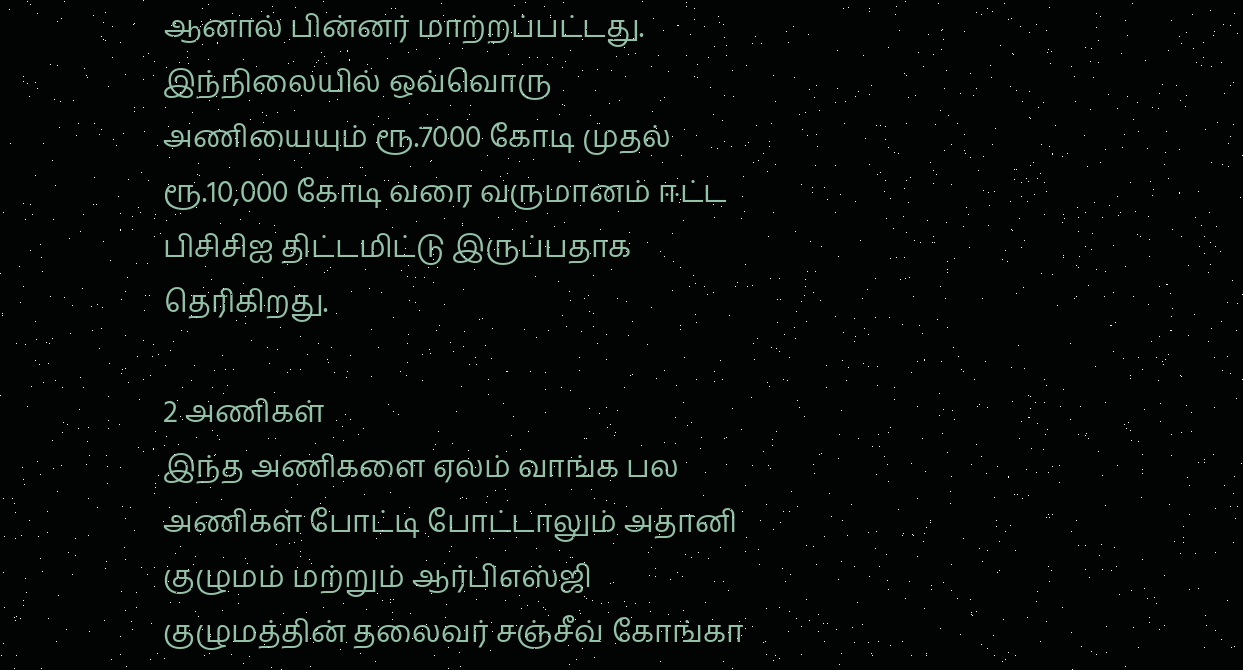ஆனால் பின்னர் மாற்றப்பட்டது. இந்நிலையில் ஒவ்வொரு அணியையும் ரூ.7000 கோடி முதல் ரூ.10,000 கோடி வரை வருமானம் ஈட்ட பிசிசிஐ திட்டமிட்டு இருப்பதாக தெரிகிறது.

2 அணிகள்
இந்த அணிகளை ஏலம் வாங்க பல அணிகள் போட்டி போட்டாலும் அதானி குழுமம் மற்றும் ஆர்பிஎஸ்ஜி குழுமத்தின் தலைவர் சஞ்சீவ் கோங்கா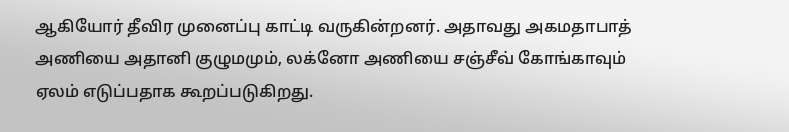ஆகியோர் தீவிர முனைப்பு காட்டி வருகின்றனர். அதாவது அகமதாபாத் அணியை அதானி குழுமமும், லக்னோ அணியை சஞ்சீவ் கோங்காவும் ஏலம் எடுப்பதாக கூறப்படுகிறது.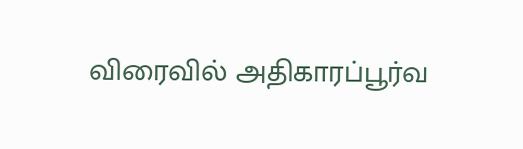விரைவில் அதிகாரப்பூர்வ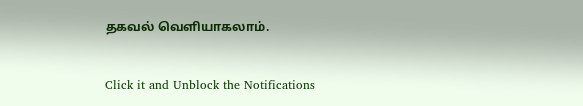தகவல் வெளியாகலாம்.


Click it and Unblock the Notifications